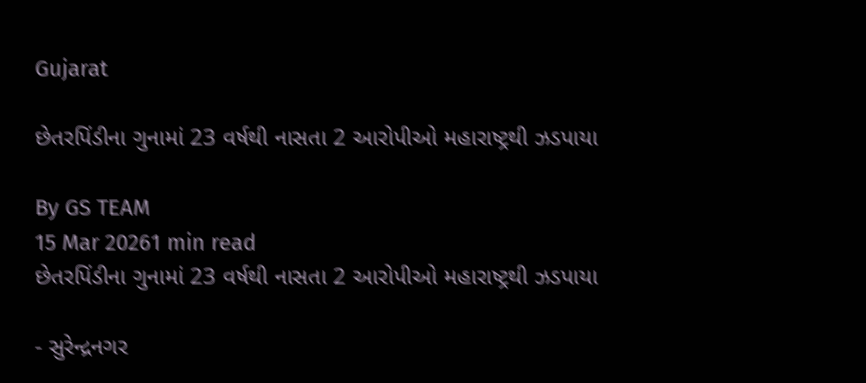Gujarat

છેતરપિંડીના ગુનામાં 23 વર્ષથી નાસતા 2 આરોપીઓ મહારાષ્ટ્રથી ઝડપાયા

By GS TEAM
15 Mar 20261 min read
છેતરપિંડીના ગુનામાં 23 વર્ષથી નાસતા 2 આરોપીઓ મહારાષ્ટ્રથી ઝડપાયા

- સુરેન્દ્રનગર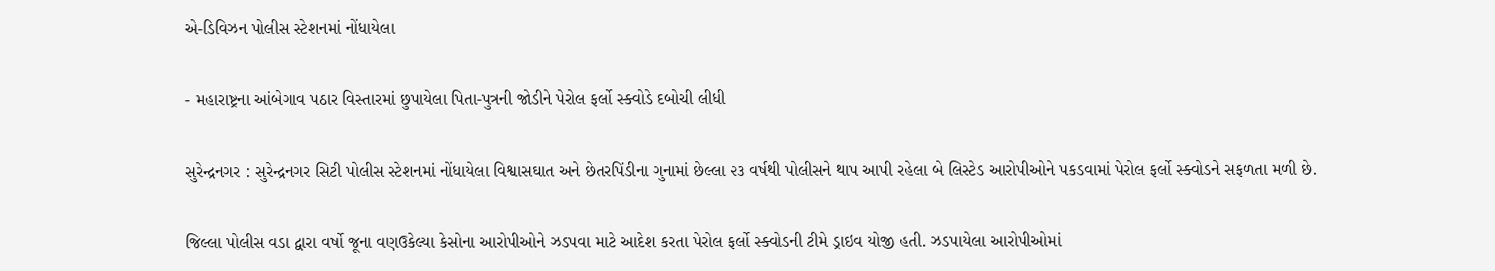એ-ડિવિઝન પોલીસ સ્ટેશનમાં નોંધાયેલા

- મહારાષ્ટ્રના આંબેગાવ પઠાર વિસ્તારમાં છુપાયેલા પિતા-પુત્રની જોડીને પેરોલ ફર્લો સ્ક્વોડે દબોચી લીધી

સુરેન્દ્રનગર : સુરેન્દ્રનગર સિટી પોલીસ સ્ટેશનમાં નોંધાયેલા વિશ્વાસઘાત અને છેતરપિંડીના ગુનામાં છેલ્લા ૨૩ વર્ષથી પોલીસને થાપ આપી રહેલા બે લિસ્ટેડ આરોપીઓને પકડવામાં પેરોલ ફર્લો સ્ક્વોડને સફળતા મળી છે.

જિલ્લા પોલીસ વડા દ્વારા વર્ષો જૂના વણઉકેલ્યા કેસોના આરોપીઓને ઝડપવા માટે આદેશ કરતા પેરોલ ફર્લો સ્ક્વોડની ટીમે ડ્રાઇવ યોજી હતી. ઝડપાયેલા આરોપીઓમાં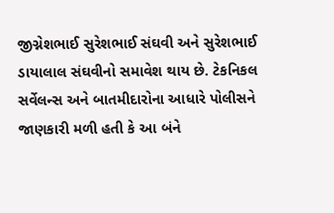જીગ્નેશભાઈ સુરેશભાઈ સંઘવી અને સુરેશભાઈ ડાયાલાલ સંઘવીનો સમાવેશ થાય છે. ટેકનિકલ સર્વેલન્સ અને બાતમીદારોના આધારે પોલીસને જાણકારી મળી હતી કે આ બંને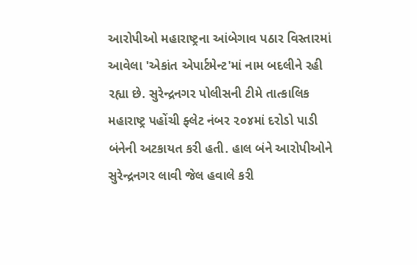આરોપીઓ મહારાષ્ટ્રના આંબેગાવ પઠાર વિસ્તારમાં આવેલા 'એકાંત એપાર્ટમેન્ટ'માં નામ બદલીને રહી રહ્યા છે. સુરેન્દ્રનગર પોલીસની ટીમે તાત્કાલિક મહારાષ્ટ્ર પહોંચી ફ્લેટ નંબર ૨૦૪માં દરોડો પાડી બંનેની અટકાયત કરી હતી. હાલ બંને આરોપીઓને સુરેન્દ્રનગર લાવી જેલ હવાલે કરી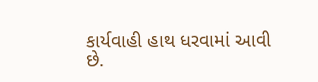કાર્યવાહી હાથ ધરવામાં આવી છે.